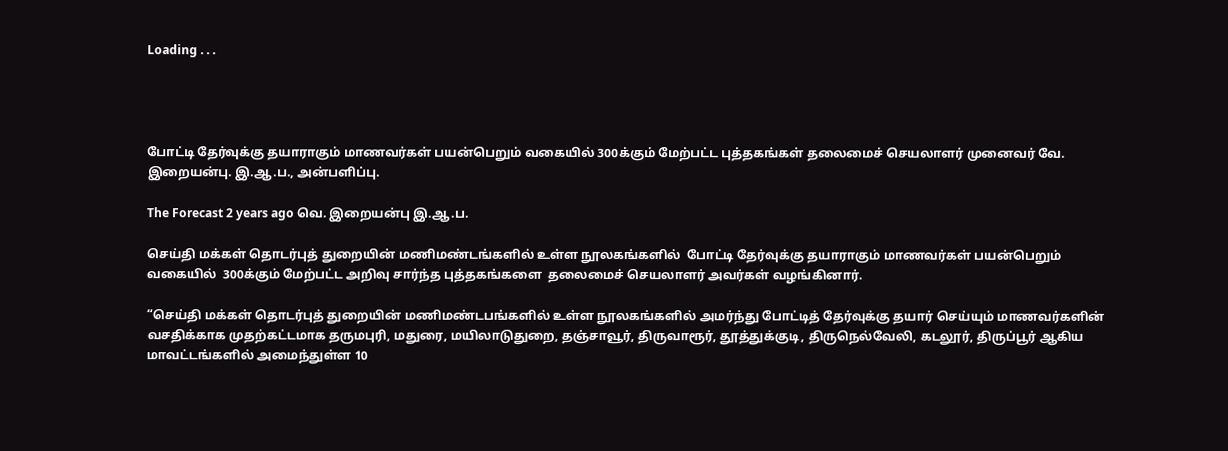Loading . . .




போட்டி தேர்வுக்கு தயாராகும் மாணவர்கள் பயன்பெறும் வகையில் 300க்கும் மேற்பட்ட புத்தகங்கள் தலைமைச் செயலாளர் முனைவர் வே. இறையன்பு. இ.ஆ.ப., அன்பளிப்பு.

The Forecast 2 years ago வெ. இறையன்பு இ.ஆ.ப.

செய்தி மக்கள் தொடர்புத் துறையின் மணிமண்டங்களில் உள்ள நூலகங்களில்  போட்டி தேர்வுக்கு தயாராகும் மாணவர்கள் பயன்பெறும் வகையில்  300க்கும் மேற்பட்ட அறிவு சார்ந்த புத்தகங்களை  தலைமைச் செயலாளர் அவர்கள் வழங்கினார்.

“செய்தி மக்கள் தொடர்புத் துறையின் மணிமண்டபங்களில் உள்ள நூலகங்களில் அமர்ந்து போட்டித் தேர்வுக்கு தயார் செய்யும் மாணவர்களின் வசதிக்காக முதற்கட்டமாக தருமபுரி, மதுரை, மயிலாடுதுறை, தஞ்சாவூர், திருவாரூர், தூத்துக்குடி, திருநெல்வேலி, கடலூர், திருப்பூர் ஆகிய மாவட்டங்களில் அமைந்துள்ள 10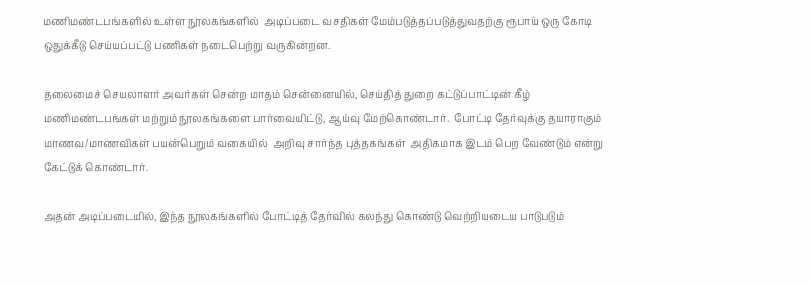மணிமண்டபங்களில் உள்ள நூலகங்களில்  அடிப்படை வசதிகள் மேம்படுத்தப்படுத்துவதற்கு ரூபாய் ஒரு கோடி ஒதுக்கீடு செய்யப்பட்டு பணிகள் நடைபெற்று வருகின்றன.

தலைமைச் செயலாளர் அவர்கள் சென்ற மாதம் சென்னையில், செய்தித் துறை கட்டுப்பாட்டின் கீழ் மணிமண்டபங்கள் மற்றும் நூலகங்களை பார்வையிட்டு, ஆய்வு மேற்கொண்டார்.  போட்டி தேர்வுக்கு தயாராகும் மாணவ/மாணவிகள் பயன்பெறும் வகையில்  அறிவு சார்ந்த புத்தகங்கள்  அதிகமாக இடம் பெற வேண்டும் என்று கேட்டுக் கொண்டார்.

அதன் அடிப்படையில், இந்த நூலகங்களில் போட்டித் தேர்வில் கலந்து கொண்டு வெற்றியடைய பாடுபடும்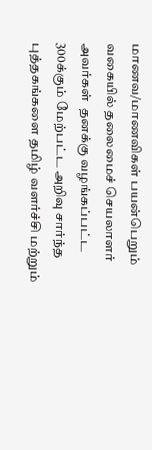மாணவ/மாணவிகள் பயன்பெறும் வகையில் தலைமைச் செயலாளர்  அவர்கள்  தனக்கு வழங்கப்பட்ட 300க்கும் மேற்பட்ட அறிவு சார்ந்த புத்தகங்களை தமிழ் வளர்ச்சி மற்றும்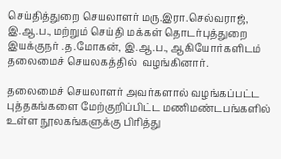செய்தித்துறை செயலாளர் மரு.இரா.செல்வராஜ், இ.ஆ.ப., மற்றும் செய்தி மக்கள் தொடர்புத்துறை இயக்குநர் .த.மோகன், இ.ஆ.ப., ஆகியோர்களிடம்    தலைமைச் செயலகத்தில்  வழங்கினார்.

தலைமைச் செயலாளர் அவர்களால் வழங்கப்பட்ட புத்தகங்களை மேற்குறிப்பிட்ட மணிமண்டபங்களில் உள்ள நூலகங்களுக்கு பிரித்து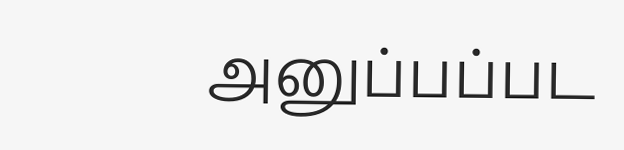அனுப்பப்பட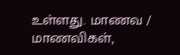உள்ளது. மாணவ / மாணவிகள்,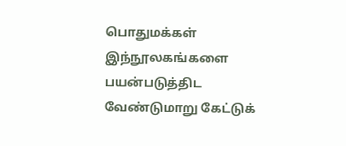பொதுமக்கள் இந்நூலகங்களை பயன்படுத்திட வேண்டுமாறு கேட்டுக்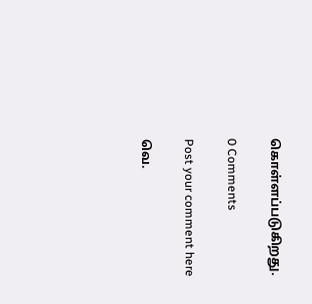கொள்ளப்படுகிறது.

0 Comments

Post your comment here

வெ.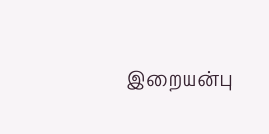இறையன்பு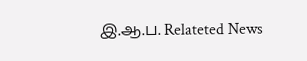இ.ஆ.ப. Relateted News